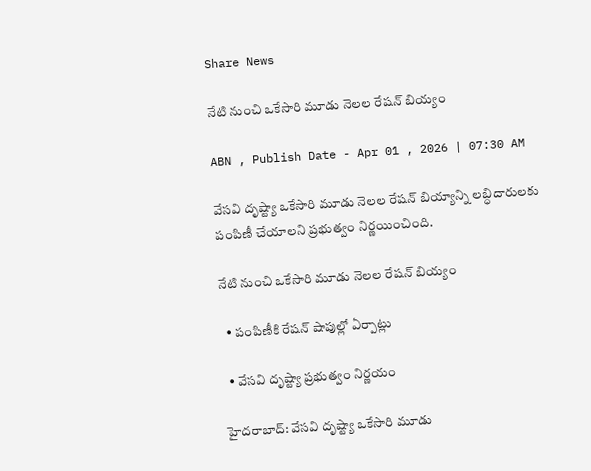Share News

నేటి నుంచి ఒకేసారి మూడు నెలల రేషన్‌ బియ్యం

ABN , Publish Date - Apr 01 , 2026 | 07:30 AM

వేసవి దృష్ట్యా ఒకేసారి మూడు నెలల రేషన్‌ బియ్యాన్ని లబ్ధిదారులకు పంపిణీ చేయాలని ప్రభుత్వం నిర్ణయించింది.

నేటి నుంచి ఒకేసారి మూడు నెలల రేషన్‌ బియ్యం

  • పంపిణీకి రేషన్‌ షాపుల్లో ఏర్పాట్లు

  • వేసవి దృష్ట్యా ప్రభుత్వం నిర్ణయం

హైదరాబాద్: వేసవి దృష్ట్యా ఒకేసారి మూడు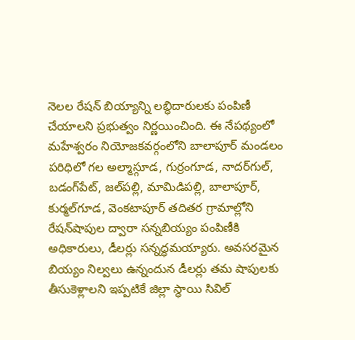నెలల రేషన్‌ బియ్యాన్ని లబ్ధిదారులకు పంపిణీ చేయాలని ప్రభుత్వం నిర్ణయించింది. ఈ నేపథ్యంలో మహేశ్వరం నియోజకవర్గంలోని బాలాపూర్‌ మండలం పరిధిలో గల అల్మాస్గూడ, గుర్రంగూడ, నాదర్‌గుల్‌, బడంగ్‌పేట్‌, జల్‌పల్లి, మామిడిపల్లి, బాలాపూర్‌, కుర్మల్‌గూడ, వెంకటాపూర్‌ తదితర గ్రామాల్లోని రేషన్‌షాపుల ద్వారా సన్నబియ్యం పంపిణీకి అధికారులు, డీలర్లు సన్నద్ధమయ్యారు. అవసరమైన బియ్యం నిల్వలు ఉన్నందున డీలర్లు తమ షాపులకు తీసుకెళ్లాలని ఇప్పటికే జిల్లా స్థాయి సివిల్‌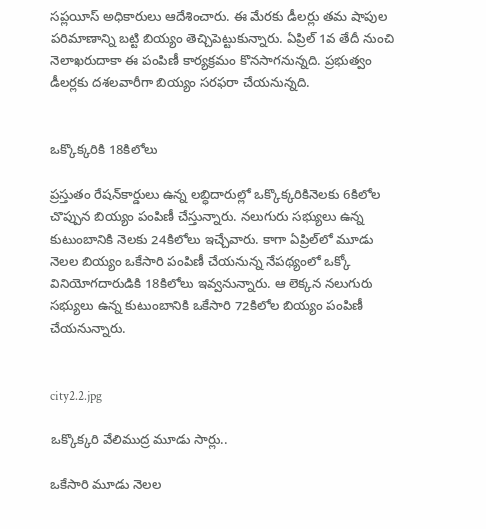సప్లయీస్‌ అధికారులు ఆదేశించారు. ఈ మేరకు డీలర్లు తమ షాపుల పరిమాణాన్ని బట్టి బియ్యం తెచ్చిపెట్టుకున్నారు. ఏప్రిల్‌ 1వ తేదీ నుంచి నెలాఖరుదాకా ఈ పంపిణీ కార్యక్రమం కొనసాగనున్నది. ప్రభుత్వం డీలర్లకు దశలవారీగా బియ్యం సరఫరా చేయనున్నది.


ఒక్కొక్కరికి 18కిలోలు

ప్రస్తుతం రేషన్‌కార్డులు ఉన్న లబ్ధిదారుల్లో ఒక్కొక్కరికినెలకు 6కిలోల చొప్పున బియ్యం పంపిణీ చేస్తున్నారు. నలుగురు సభ్యులు ఉన్న కుటుంబానికి నెలకు 24కిలోలు ఇచ్చేవారు. కాగా ఏప్రిల్‌లో మూడు నెలల బియ్యం ఒకేసారి పంపిణీ చేయనున్న నేపథ్యంలో ఒక్కో వినియోగదారుడికి 18కిలోలు ఇవ్వనున్నారు. ఆ లెక్కన నలుగురు సభ్యులు ఉన్న కుటుంబానికి ఒకేసారి 72కిలోల బియ్యం పంపిణీ చేయనున్నారు.


city2.2.jpg

ఒక్కొక్కరి వేలిముద్ర మూడు సార్లు..

ఒకేసారి మూడు నెలల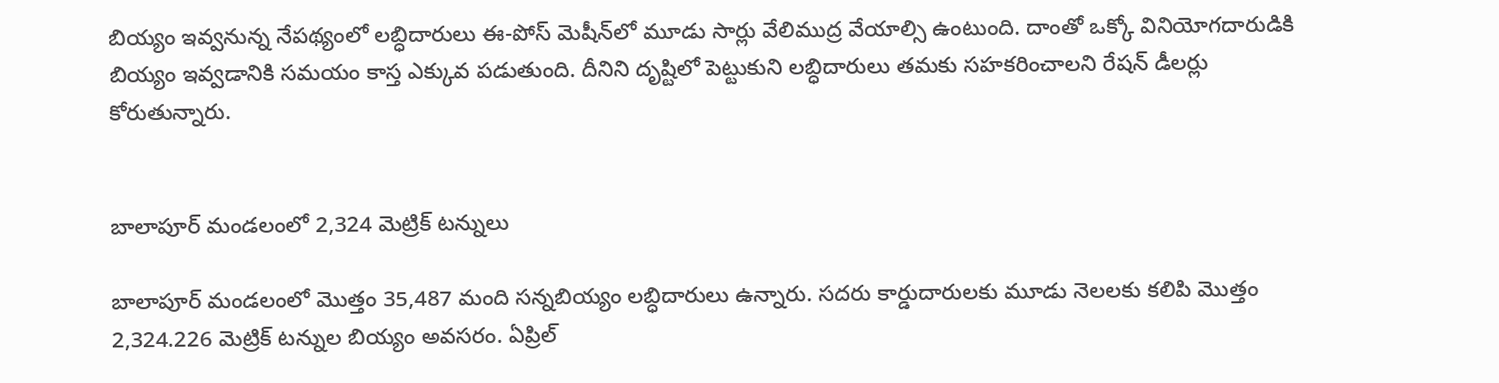బియ్యం ఇవ్వనున్న నేపథ్యంలో లబ్ధిదారులు ఈ-పోస్‌ మెషీన్‌లో మూడు సార్లు వేలిముద్ర వేయాల్సి ఉంటుంది. దాంతో ఒక్కో వినియోగదారుడికి బియ్యం ఇవ్వడానికి సమయం కాస్త ఎక్కువ పడుతుంది. దీనిని దృష్టిలో పెట్టుకుని లబ్ధిదారులు తమకు సహకరించాలని రేషన్‌ డీలర్లు కోరుతున్నారు.


బాలాపూర్‌ మండలంలో 2,324 మెట్రిక్‌ టన్నులు

బాలాపూర్‌ మండలంలో మొత్తం 35,487 మంది సన్నబియ్యం లబ్ధిదారులు ఉన్నారు. సదరు కార్డుదారులకు మూడు నెలలకు కలిపి మొత్తం 2,324.226 మెట్రిక్‌ టన్నుల బియ్యం అవసరం. ఏప్రిల్‌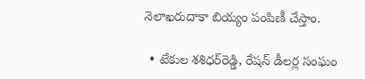నెలాఖరుదాకా బియ్యం పంపిణీ చేస్తాం.

  • టేకుల శశిధర్‌రెడ్డి, రేషన్‌ డీలర్ల సంఘం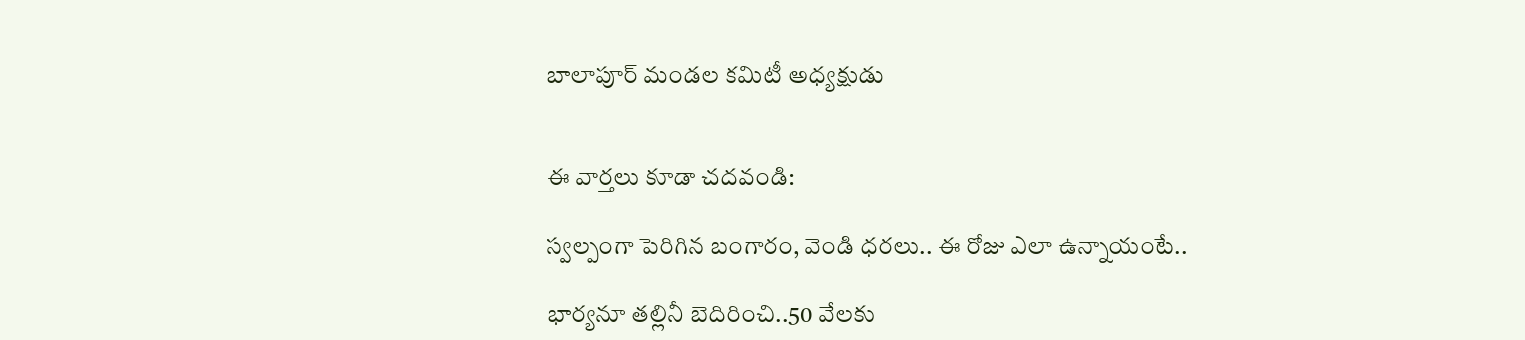బాలాపూర్‌ మండల కమిటీ అధ్యక్షుడు


ఈ వార్తలు కూడా చదవండి:

స్వల్పంగా పెరిగిన బంగారం, వెండి ధరలు.. ఈ రోజు ఎలా ఉన్నాయంటే..

భార్యనూ తల్లినీ బెదిరించి..50 వేలకు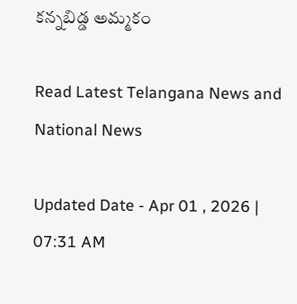కన్నబిడ్డ అమ్మకం

Read Latest Telangana News and National News

Updated Date - Apr 01 , 2026 | 07:31 AM